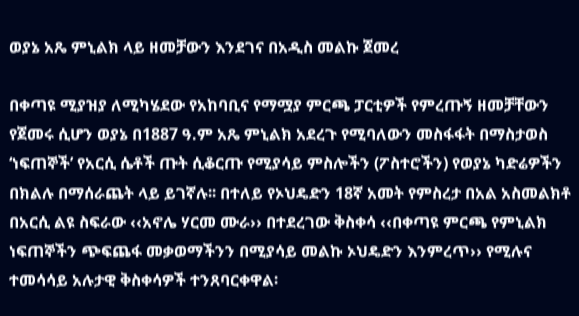ወያኔ አጼ ምኒልክ ላይ ዘመቻውን እንደገና በአዲስ መልኩ ጀመረ

በቀጣዩ ሚያዝያ ለሚካሄደው የአከባቢና የማሟያ ምርጫ ፓርቲዎች የምረጡኝ ዘመቻቸውን የጀመሩ ሲሆን ወያኔ በ1887 ዓ.ም አጼ ምኒልክ አደረጉ የሚባለውን መስፋፋት በማስታወስ ‘ነፍጠኞች’ የአርሲ ሴቶች ጡት ሲቆርጡ የሚያሳይ ምስሎችን (ፖስተሮችን) የወያኔ ካድሬዎችን በክልሉ በማሰራጨት ላይ ይገኛሉ፡፡ በተለይ የኦህዴድን 18ኛ አመት የምስረታ በአል አስመልክቶ በአርሲ ልዩ ስፍራው ‹‹አኖሌ ሃርመ ሙራ›› በተደረገው ቅስቀሳ ‹‹በቀጣዩ ምርጫ የምኒልክ ነፍጠኞችን ጭፍጨፋ መቃወማችንን በሚያሳይ መልኩ ኦህዴድን እንምረጥ›› የሚሉና ተመሳሳይ አሉታዊ ቅስቀሳዎች ተንጸባርቀዋል፡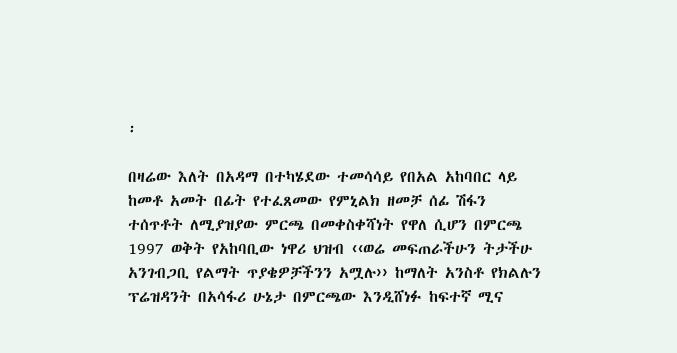፡

በዛሬው እለት በአዳማ በተካሄደው ተመሳሳይ የበአል አከባበር ላይ ከመቶ አመት በፊት የተፈጸመው የምኒልክ ዘመቻ ሰፊ ሽፋን ተሰጥቶት ለሚያዝያው ምርጫ በመቀስቀሻነት የዋለ ሲሆን በምርጫ 1997 ወቅት የአከባቢው ነዋሪ ህዝብ ‹‹ወሬ መፍጠራችሁን ትታችሁ አንገብጋቢ የልማት ጥያቄዎቻችንን አሟሉ›› ከማለት አንስቶ የክልሉን ፕሬዝዳንት በአሳፋሪ ሁኔታ በምርጫው እንዲሸነፉ ከፍተኛ ሚና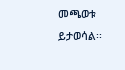መጫወቱ ይታወሳል፡፡